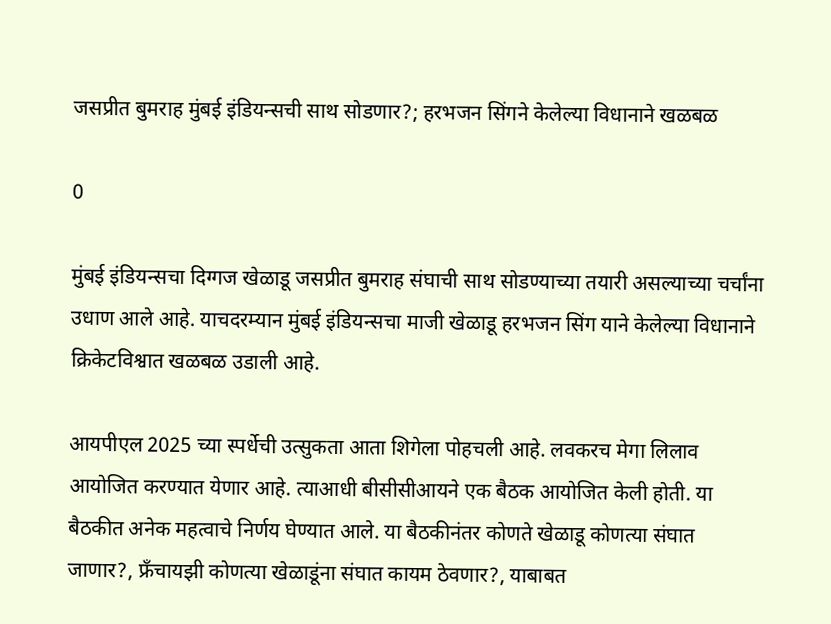जसप्रीत बुमराह मुंबई इंडियन्सची साथ सोडणार?; हरभजन सिंगने केलेल्या विधानाने खळबळ

0

मुंबई इंडियन्सचा दिग्गज खेळाडू जसप्रीत बुमराह संघाची साथ सोडण्याच्या तयारी असल्याच्या चर्चांना उधाण आले आहे. याचदरम्यान मुंबई इंडियन्सचा माजी खेळाडू हरभजन सिंग याने केलेल्या विधानाने क्रिकेटविश्वात खळबळ उडाली आहे.

आयपीएल 2025 च्या स्पर्धेची उत्सुकता आता शिगेला पोहचली आहे. लवकरच मेगा लिलाव आयोजित करण्यात येणार आहे. त्याआधी बीसीसीआयने एक बैठक आयोजित केली होती. या बैठकीत अनेक महत्वाचे निर्णय घेण्यात आले. या बैठकीनंतर कोणते खेळाडू कोणत्या संघात जाणार?, फ्रँचायझी कोणत्या खेळाडूंना संघात कायम ठेवणार?, याबाबत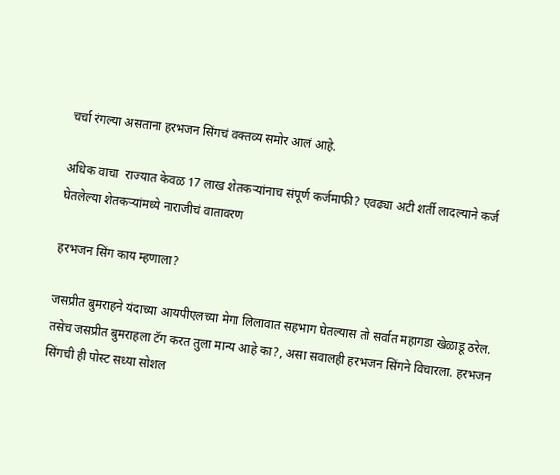चर्चा रंगल्या असताना हरभजन सिंगचं वक्तव्य समोर आलं आहे.

अधिक वाचा  राज्यात केवळ 17 लाख शेतकऱ्यांनाच संपूर्ण कर्जमाफी? एवढ्या अटी शर्ती लादल्याने कर्ज घेतलेल्या शेतकऱ्यांमध्ये नाराजीचं वातावरण

हरभजन सिंग काय म्हणाला?

जसप्रीत बुमराहने यंदाच्या आयपीएलच्या मेगा लिलावात सहभाग घेतल्यास तो सर्वात महागडा खेळाडू ठरेल. तसेच जसप्रीत बुमराहला टॅग करत तुला मान्य आहे का?, असा सवालही हरभजन सिंगने विचारला. हरभजन सिंगची ही पोस्ट सध्या सोशल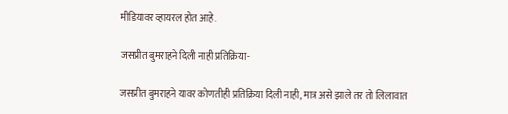मीडियावर व्हायरल होत आहे.

जसप्रीत बुमराहने दिली नाही प्रतिक्रिया-

जसप्रीत बुमराहने यावर कोणतीही प्रतिक्रिया दिली नाही, मात्र असे झाले तर तो लिलावात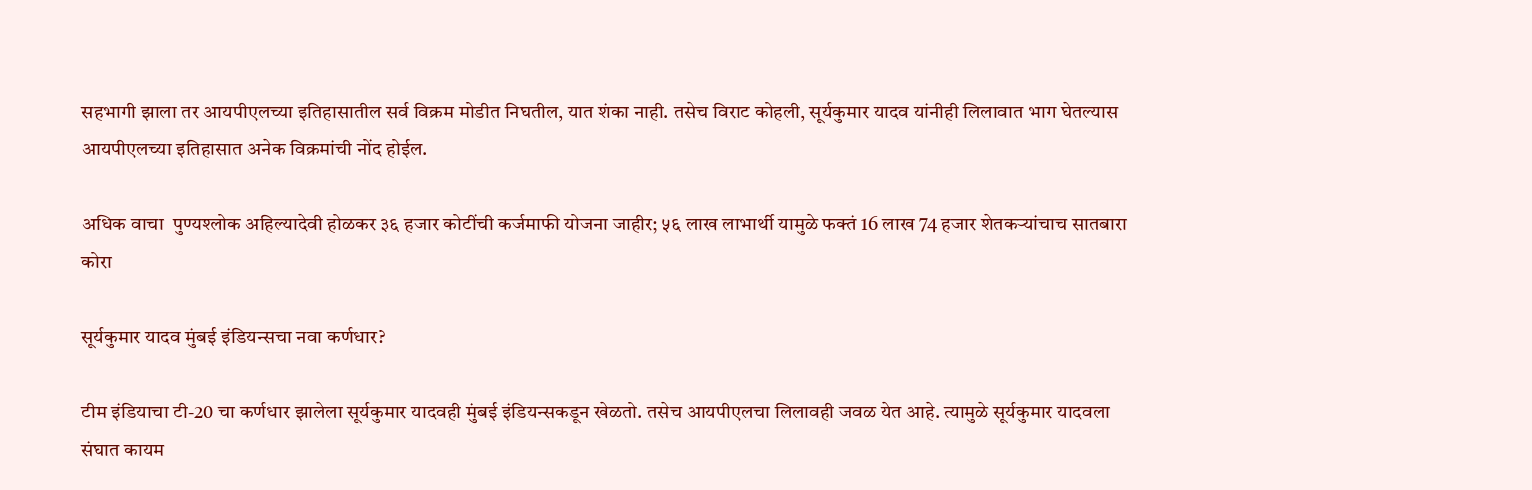सहभागी झाला तर आयपीएलच्या इतिहासातील सर्व विक्रम मोडीत निघतील, यात शंका नाही. तसेच विराट कोहली, सूर्यकुमार यादव यांनीही लिलावात भाग घेतल्यास आयपीएलच्या इतिहासात अनेक विक्रमांची नोंद होईल.

अधिक वाचा  पुण्यश्लोक अहिल्यादेवी होळकर ३६ हजार कोटींची कर्जमाफी योजना जाहीर; ५६ लाख लाभार्थी यामुळे फक्तं 16 लाख 74 हजार शेतकऱ्यांचाच सातबारा कोरा

सूर्यकुमार यादव मुंबई इंडियन्सचा नवा कर्णधार?

टीम इंडियाचा टी-20 चा कर्णधार झालेला सूर्यकुमार यादवही मुंबई इंडियन्सकडून खेळतो. तसेच आयपीएलचा लिलावही जवळ येत आहे. त्यामुळे सूर्यकुमार यादवला संघात कायम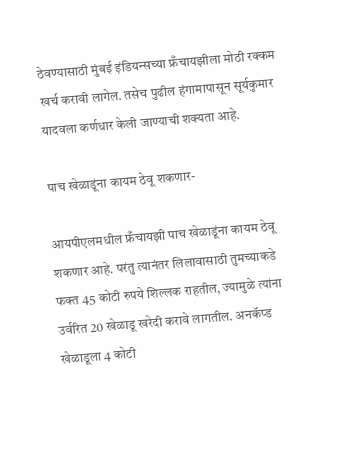ठेवण्यासाठी मुंबई इंडियन्सच्या फ्रँचायझीला मोठी रक्कम खर्च करावी लागेल. तसेच पुढील हंगामापासून सूर्यकुमार यादवला कर्णधार केली जाण्याची शक्यता आहे.

पाच खेळाडूंना कायम ठेवू शकणार-

आयपीएलमधील फ्रँचायझी पाच खेळाडूंना कायम ठेवू शकणार आहे. परंतु त्यानंतर लिलावासाठी तुमच्याकडे फक्त 45 कोटी रुपये शिल्लक राहतील, ज्यामुळे त्यांना उर्वरित 20 खेळाडू खरेदी करावे लागतील. अनकॅप्ड खेळाडूला 4 कोटी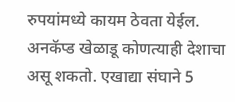रुपयांमध्ये कायम ठेवता येईल. अनकॅप्ड खेळाडू कोणत्याही देशाचा असू शकतो. एखाद्या संघाने 5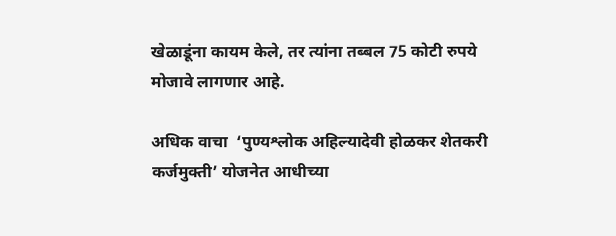खेळाडूंना कायम केले, तर त्यांना तब्बल 75 कोटी रुपये मोजावे लागणार आहे.

अधिक वाचा  ‘पुण्यश्लोक अहिल्यादेवी होळकर शेतकरी कर्जमुक्ती’ योजनेत आधीच्या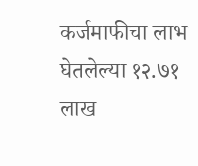कर्जमाफीचा लाभ घेतलेल्या १२.७१ लाख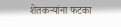शेतकऱ्यांना फटका